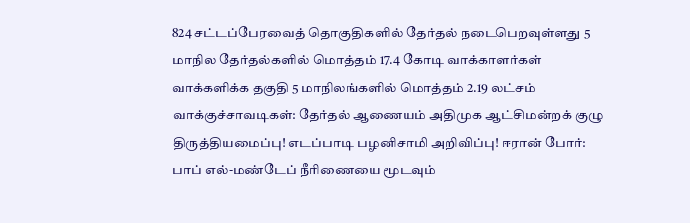824 சட்டப்பேரவைத் தொகுதிகளில் தேர்தல் நடைபெறவுள்ளது 5 மாநில தேர்தல்களில் மொத்தம் 17.4 கோடி வாக்காளர்கள் வாக்களிக்க தகுதி 5 மாநிலங்களில் மொத்தம் 2.19 லட்சம் வாக்குச்சாவடிகள்: தேர்தல் ஆணையம் அதிமுக ஆட்சிமன்றக் குழு திருத்தியமைப்பு! எடப்பாடி பழனிசாமி அறிவிப்பு! ஈரான் போர்: பாப் எல்-மண்டேப் நீரிணையை மூடவும்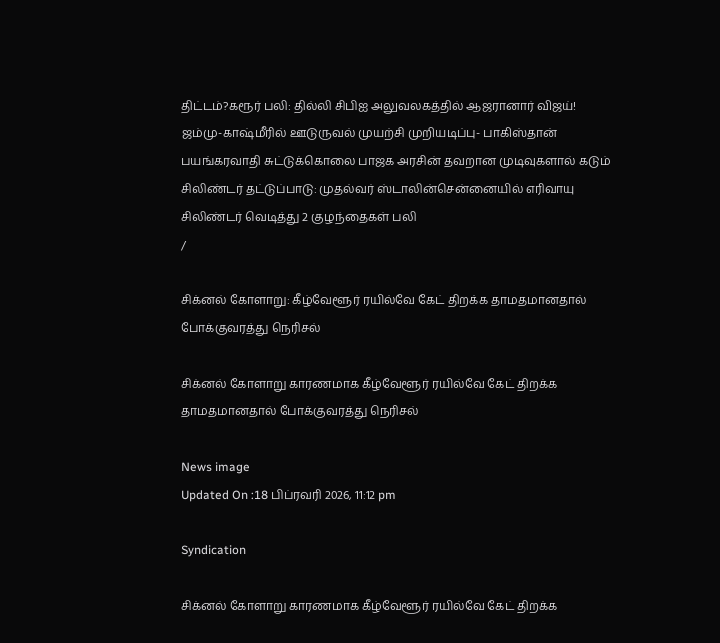திட்டம்?கரூர் பலி: தில்லி சிபிஐ அலுவலகத்தில் ஆஜரானார் விஜய்! ஜம்மு-காஷ்மீரில் ஊடுருவல் முயற்சி முறியடிப்பு- பாகிஸ்தான் பயங்கரவாதி சுட்டுக்கொலை பாஜக அரசின் தவறான முடிவுகளால் கடும் சிலிண்டர் தட்டுப்பாடு: முதல்வர் ஸ்டாலின்சென்னையில் எரிவாயு சிலிண்டர் வெடித்து 2 குழந்தைகள் பலி
/

சிக்னல் கோளாறு: கீழ்வேளூர் ரயில்வே கேட் திறக்க தாமதமானதால் போக்குவரத்து நெரிசல்

சிக்னல் கோளாறு காரணமாக கீழ்வேளூர் ரயில்வே கேட் திறக்க தாமதமானதால் போக்குவரத்து நெரிசல்

News image
Updated On :18 பிப்ரவரி 2026, 11:12 pm

Syndication

சிக்னல் கோளாறு காரணமாக கீழ்வேளூர் ரயில்வே கேட் திறக்க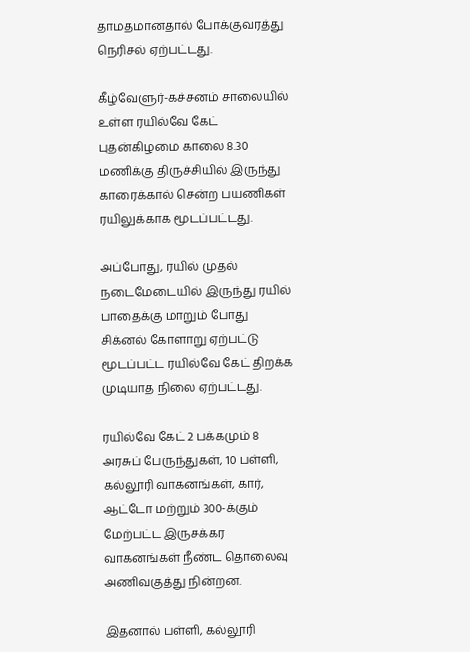தாமதமானதால் போக்குவரத்து நெரிசல் ஏற்பட்டது.

கீழ்வேளுர்-கச்சனம் சாலையில் உள்ள ரயில்வே கேட் புதன்கிழமை காலை 8.30 மணிக்கு திருச்சியில் இருந்து காரைக்கால் சென்ற பயணிகள் ரயிலுக்காக மூடப்பட்டது.

அப்போது, ரயில் முதல் நடைமேடையில் இருந்து ரயில் பாதைக்கு மாறும் போது சிக்னல் கோளாறு ஏற்பட்டு மூடப்பட்ட ரயில்வே கேட் திறக்க முடியாத நிலை ஏற்பட்டது.

ரயில்வே கேட் 2 பக்கமும் 8 அரசுப் பேருந்துகள், 10 பள்ளி, கல்லூரி வாகனங்கள், கார், ஆட்டோ மற்றும் 300-க்கும் மேற்பட்ட இருசக்கர வாகனங்கள் நீண்ட தொலைவு அணிவகுத்து நின்றன.

இதனால் பள்ளி, கல்லூரி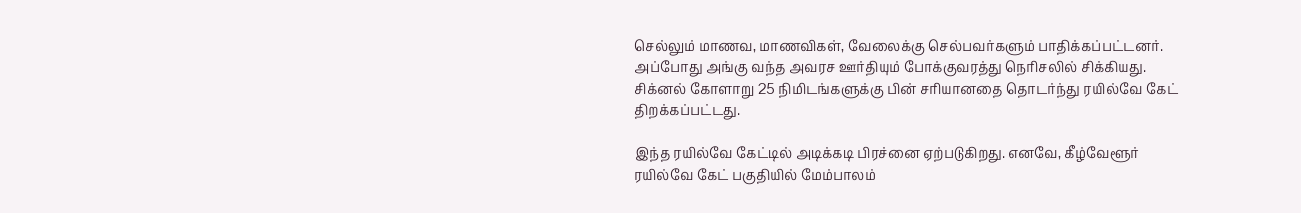செல்லும் மாணவ, மாணவிகள், வேலைக்கு செல்பவர்களும் பாதிக்கப்பட்டனர். அப்போது அங்கு வந்த அவரச ஊர்தியும் போக்குவரத்து நெரிசலில் சிக்கியது. சிக்னல் கோளாறு 25 நிமிடங்களுக்கு பின் சரியானதை தொடர்ந்து ரயில்வே கேட் திறக்கப்பட்டது.

இந்த ரயில்வே கேட்டில் அடிக்கடி பிரச்னை ஏற்படுகிறது. எனவே, கீழ்வேளூர் ரயில்வே கேட் பகுதியில் மேம்பாலம்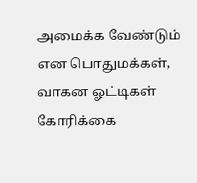அமைக்க வேண்டும் என பொதுமக்கள், வாகன ஓட்டிகள் கோரிக்கை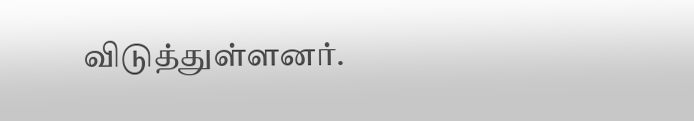விடுத்துள்ளனர்.